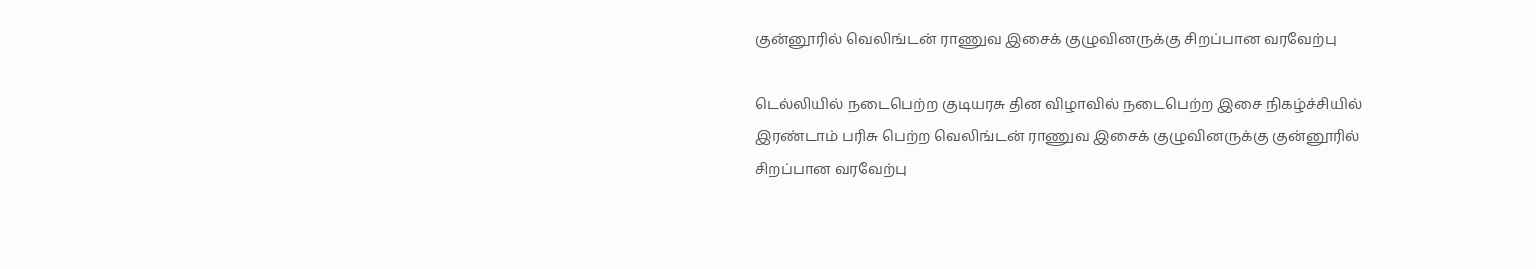குன்னூரில் வெலிங்டன் ராணுவ இசைக் குழுவினருக்கு சிறப்பான வரவேற்பு

டெல்லியில் நடைபெற்ற குடியரசு தின விழாவில் நடைபெற்ற இசை நிகழ்ச்சியில் இரண்டாம் பரிசு பெற்ற வெலிங்டன் ராணுவ இசைக் குழுவினருக்கு குன்னூரில் சிறப்பான வரவேற்பு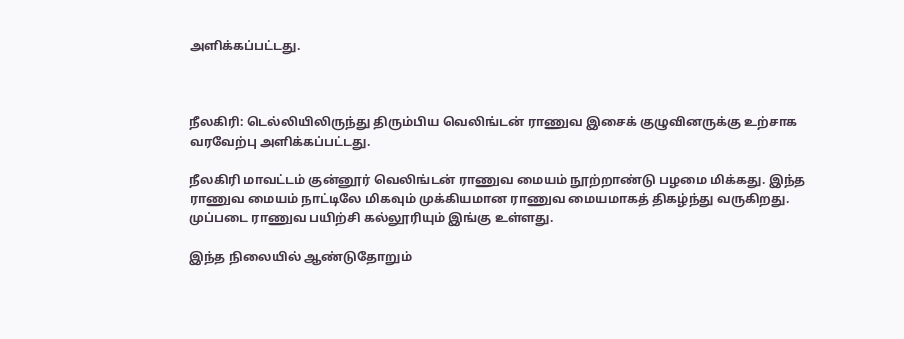அளிக்கப்பட்டது.



நீலகிரி: டெல்லியிலிருந்து திரும்பிய வெலிங்டன் ராணுவ இசைக் குழுவினருக்கு உற்சாக வரவேற்பு அளிக்கப்பட்டது.

நீலகிரி மாவட்டம் குன்னூர் வெலிங்டன் ராணுவ மையம் நூற்றாண்டு பழமை மிக்கது. இந்த ராணுவ மையம் நாட்டிலே மிகவும் முக்கியமான ராணுவ மையமாகத் திகழ்ந்து வருகிறது. முப்படை ராணுவ பயிற்சி கல்லூரியும் இங்கு உள்ளது.

இந்த நிலையில் ஆண்டுதோறும்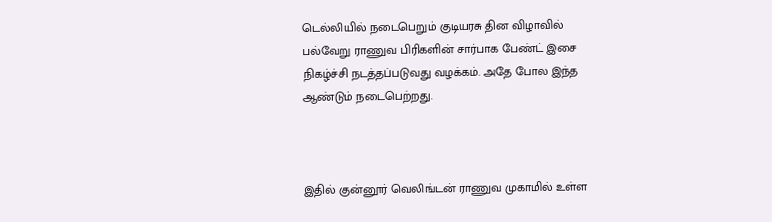டெல்லியில் நடைபெறும் குடியரசு தின விழாவில் பல்வேறு ராணுவ பிரிகளின் சார்பாக பேண்ட் இசை நிகழ்ச்சி நடத்தப்படுவது வழக்கம். அதே போல இந்த ஆண்டும் நடைபெற்றது.



இதில் குன்னூர் வெலிங்டன் ராணுவ முகாமில் உள்ள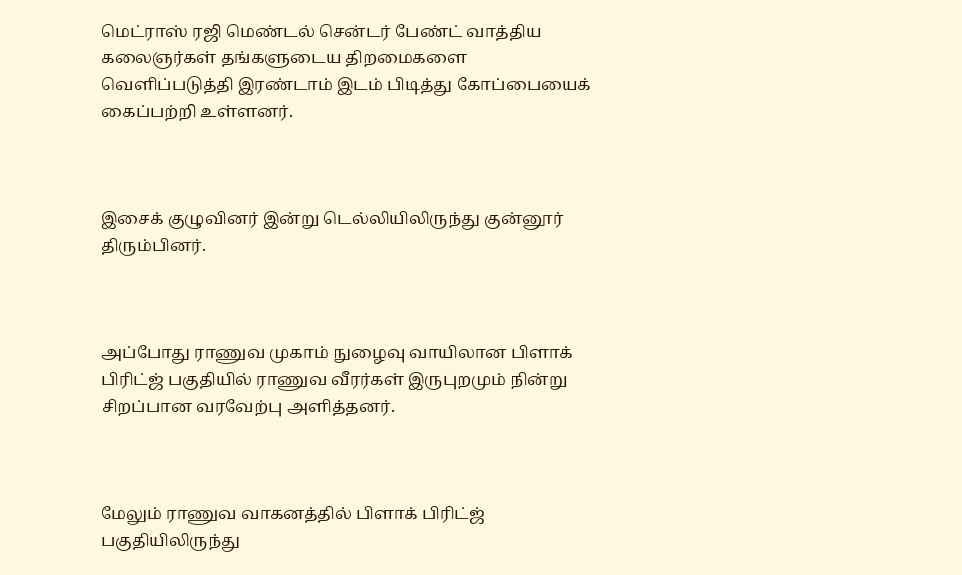மெட்ராஸ் ரஜி மெண்டல் சென்டர் பேண்ட் வாத்திய கலைஞர்கள் தங்களுடைய திறமைகளை வெளிப்படுத்தி இரண்டாம் இடம் பிடித்து கோப்பையைக் கைப்பற்றி உள்ளனர்.



இசைக் குழுவினர் இன்று டெல்லியிலிருந்து குன்னூர் திரும்பினர்.



அப்போது ராணுவ முகாம் நுழைவு வாயிலான பிளாக் பிரிட்ஜ் பகுதியில் ராணுவ வீரர்கள் இருபுறமும் நின்று சிறப்பான வரவேற்பு அளித்தனர்.



மேலும் ராணுவ வாகனத்தில் பிளாக் பிரிட்ஜ் பகுதியிலிருந்து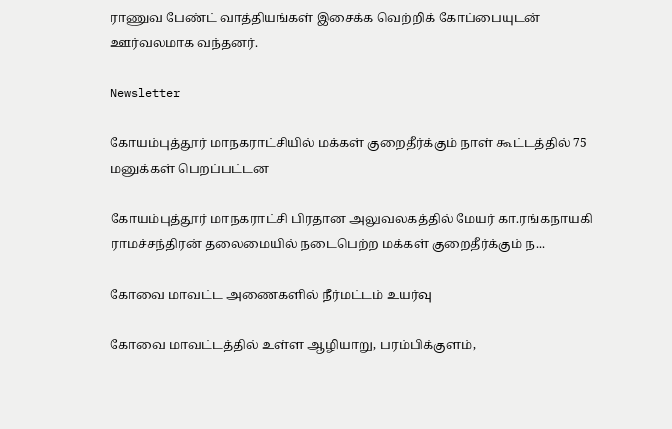ராணுவ பேண்ட் வாத்தியங்கள் இசைக்க வெற்றிக் கோப்பையுடன் ஊர்வலமாக வந்தனர்.

Newsletter

கோயம்புத்தூர் மாநகராட்சியில் மக்கள் குறைதீர்க்கும் நாள் கூட்டத்தில் 75 மனுக்கள் பெறப்பட்டன

கோயம்புத்தூர் மாநகராட்சி பிரதான அலுவலகத்தில் மேயர் கா.ரங்கநாயகி ராமச்சந்திரன் தலைமையில் நடைபெற்ற மக்கள் குறைதீர்க்கும் ந...

கோவை மாவட்ட அணைகளில் நீர்மட்டம் உயர்வு

கோவை மாவட்டத்தில் உள்ள ஆழியாறு, பரம்பிக்குளம்,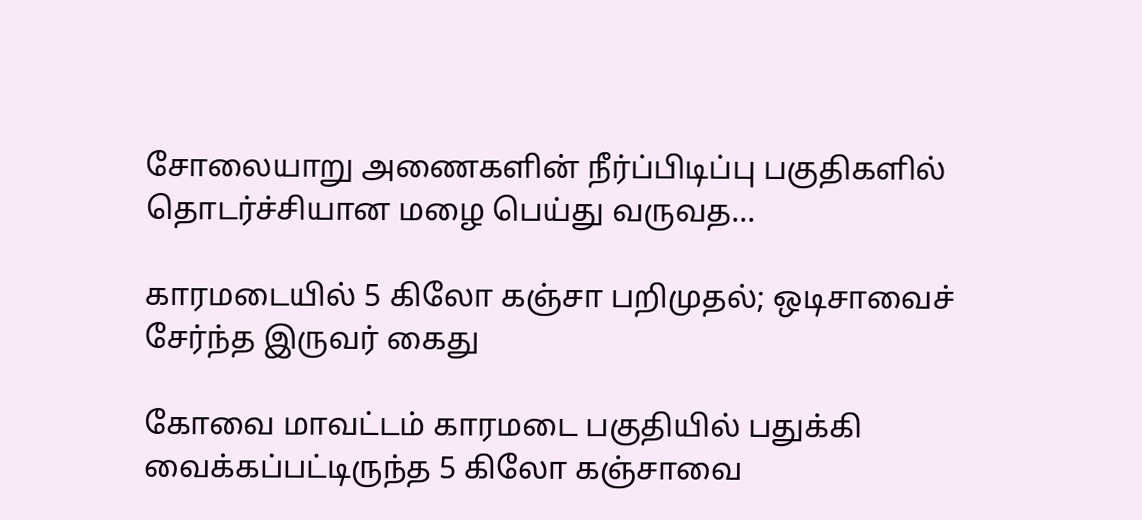சோலையாறு அணைகளின் நீர்ப்பிடிப்பு பகுதிகளில் தொடர்ச்சியான மழை பெய்து வருவத...

காரமடையில் 5 கிலோ கஞ்சா பறிமுதல்; ஒடிசாவைச் சேர்ந்த இருவர் கைது

கோவை மாவட்டம் காரமடை பகுதியில் பதுக்கி வைக்கப்பட்டிருந்த 5 கிலோ கஞ்சாவை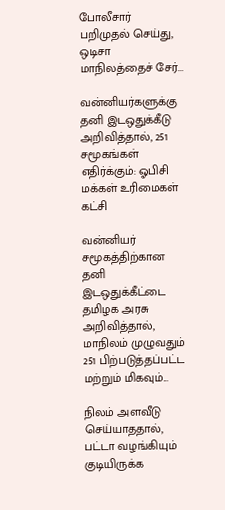போலீசார் பறிமுதல் செய்து, ஒடிசா மாநிலத்தைச் சேர்...

வன்னியர்களுக்கு தனி இடஒதுக்கீடு அறிவித்தால், 251 சமூகங்கள் எதிர்க்கும்: ஓபிசி மக்கள் உரிமைகள் கட்சி

வன்னியர் சமூகத்திற்கான தனி இடஒதுக்கீட்டை தமிழக அரசு அறிவித்தால், மாநிலம் முழுவதும் 251 பிற்படுத்தப்பட்ட மற்றும் மிகவும்...

நிலம் அளவீடு செய்யாததால், பட்டா வழங்கியும் குடியிருக்க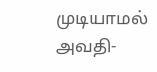முடியாமல் அவதி-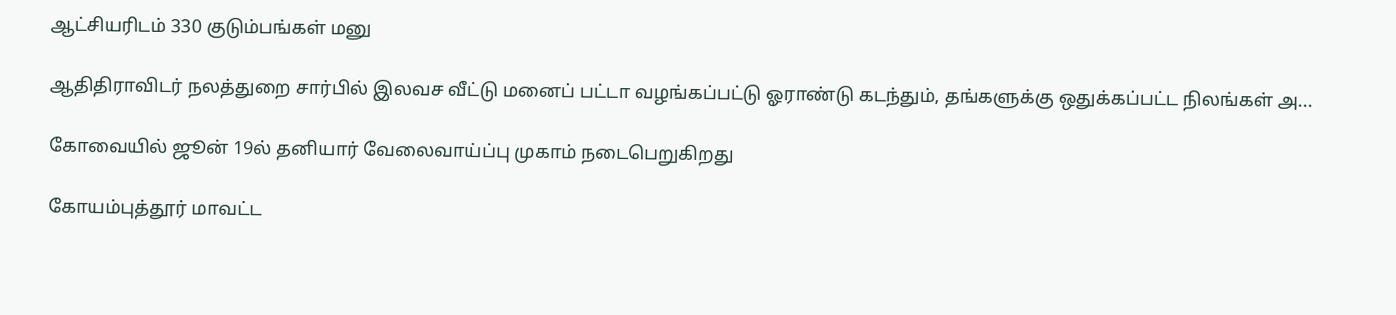ஆட்சியரிடம் 330 குடும்பங்கள் மனு

ஆதிதிராவிடர் நலத்துறை சார்பில் இலவச வீட்டு மனைப் பட்டா வழங்கப்பட்டு ஓராண்டு கடந்தும், தங்களுக்கு ஒதுக்கப்பட்ட நிலங்கள் அ...

கோவையில் ஜூன் 19ல் தனியார் வேலைவாய்ப்பு முகாம் நடைபெறுகிறது

கோயம்புத்தூர் மாவட்ட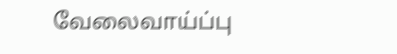வேலைவாய்ப்பு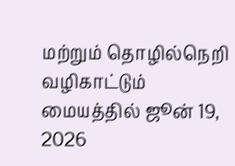மற்றும் தொழில்நெறி வழிகாட்டும் மையத்தில் ஜூன் 19, 2026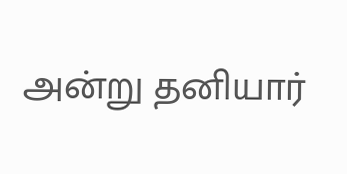அன்று தனியார்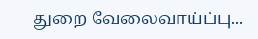துறை வேலைவாய்ப்பு...